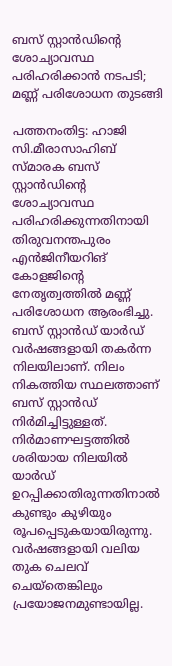ബസ് സ്റ്റാൻഡിന്‍റെ ശോച്യാവസ്ഥ പരിഹരിക്കാൻ നടപടി; മണ്ണ് പരിശോധന തുടങ്ങി

പത്തനംതിട്ട: ഹാജി സി.മീരാസാഹിബ് സ്മാരക ബസ് സ്റ്റാൻഡിന്‍റെ ശോച്യാവസ്ഥ പരിഹരിക്കുന്നതിനായി തിരുവനന്തപുരം എൻജിനീയറിങ് കോളജിന്‍റെ നേതൃത്വത്തിൽ മണ്ണ് പരിശോധന ആരംഭിച്ചു. ബസ് സ്റ്റാൻഡ് യാർഡ് വർഷങ്ങളായി തകർന്ന നിലയിലാണ്. നിലം നികത്തിയ സ്ഥലത്താണ് ബസ് സ്റ്റാൻഡ് നിർമിച്ചിട്ടുള്ളത്. നിർമാണഘട്ടത്തിൽ ശരിയായ നിലയിൽ യാർഡ് ഉറപ്പിക്കാതിരുന്നതിനാൽ കുണ്ടും കുഴിയും രൂപപ്പെടുകയായിരുന്നു. വർഷങ്ങളായി വലിയ തുക ചെലവ് ചെയ്തെങ്കിലും പ്രയോജനമുണ്ടായില്ല.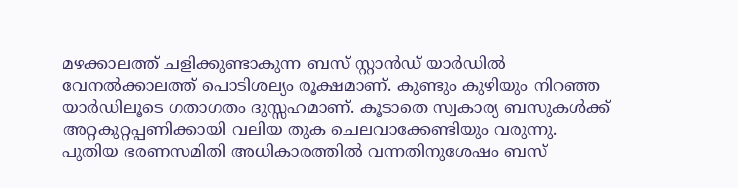മഴക്കാലത്ത് ചളിക്കുണ്ടാകുന്ന ബസ് സ്റ്റാൻഡ് യാർഡിൽ വേനൽക്കാലത്ത് പൊടിശല്യം രൂക്ഷമാണ്. കുണ്ടും കുഴിയും നിറഞ്ഞ യാർഡിലൂടെ ഗതാഗതം ദുസ്സഹമാണ്. കൂടാതെ സ്വകാര്യ ബസുകൾക്ക് അറ്റകുറ്റപ്പണിക്കായി വലിയ തുക ചെലവാക്കേണ്ടിയും വരുന്നു. പുതിയ ഭരണസമിതി അധികാരത്തിൽ വന്നതിനുശേഷം ബസ്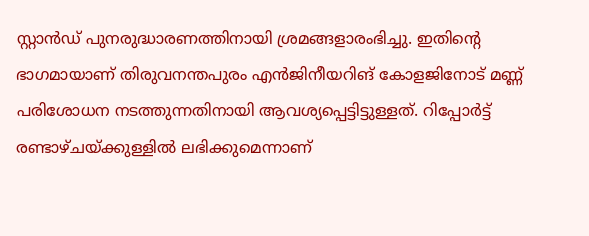സ്റ്റാൻഡ് പുനരുദ്ധാരണത്തിനായി ശ്രമങ്ങളാരംഭിച്ചു. ഇതിന്‍റെ ഭാഗമായാണ് തിരുവനന്തപുരം എൻജിനീയറിങ് കോളജിനോട് മണ്ണ് പരിശോധന നടത്തുന്നതിനായി ആവശ്യപ്പെട്ടിട്ടുള്ളത്. റിപ്പോർട്ട് രണ്ടാഴ്ചയ്ക്കുള്ളിൽ ലഭിക്കുമെന്നാണ്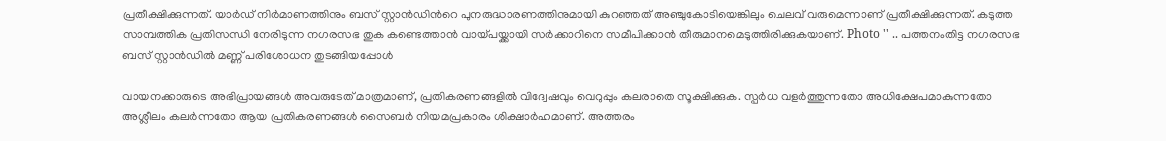പ്രതീക്ഷിക്കുന്നത്. യാർഡ് നിർമാണത്തിനും ബസ് സ്റ്റാൻഡിന്‍റെ പുനരുദ്ധാരണത്തിനുമായി കുറഞ്ഞത് അഞ്ചുകോടിയെങ്കിലും ചെലവ് വരുമെന്നാണ് പ്രതീക്ഷിക്കുന്നത്. കടുത്ത സാമ്പത്തിക പ്രതിസന്ധി നേരിടുന്ന നഗരസഭ തുക കണ്ടെത്താൻ വായ്പയ്ക്കായി സർക്കാറിനെ സമീപിക്കാൻ തീരുമാനമെടുത്തിരിക്കുകയാണ്. Photo '' .. പത്തനംതിട്ട നഗരസഭ ബസ് സ്റ്റാൻഡിൽ മണ്ണ് പരിശോധന തുടങ്ങിയപ്പോൾ

വായനക്കാരുടെ അഭിപ്രായങ്ങള്‍ അവരുടേത് മാത്രമാണ്, പ്രതികരണങ്ങളിൽ വിദ്വേഷവും വെറുപ്പും കലരാതെ സൂക്ഷിക്കുക. സ്പർധ വളർത്തുന്നതോ അധിക്ഷേപമാകുന്നതോ അശ്ലീലം കലർന്നതോ ആയ പ്രതികരണങ്ങൾ സൈബർ നിയമപ്രകാരം ശിക്ഷാർഹമാണ്. അത്തരം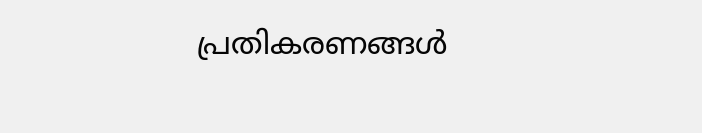പ്രതികരണങ്ങൾ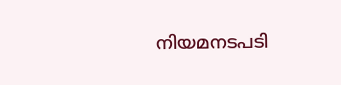നിയമനടപടി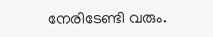നേരിടേണ്ടി വരും.